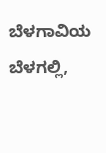ಬೆಳಗಾವಿಯ ಬೆಳಗಲ್ಲಿ,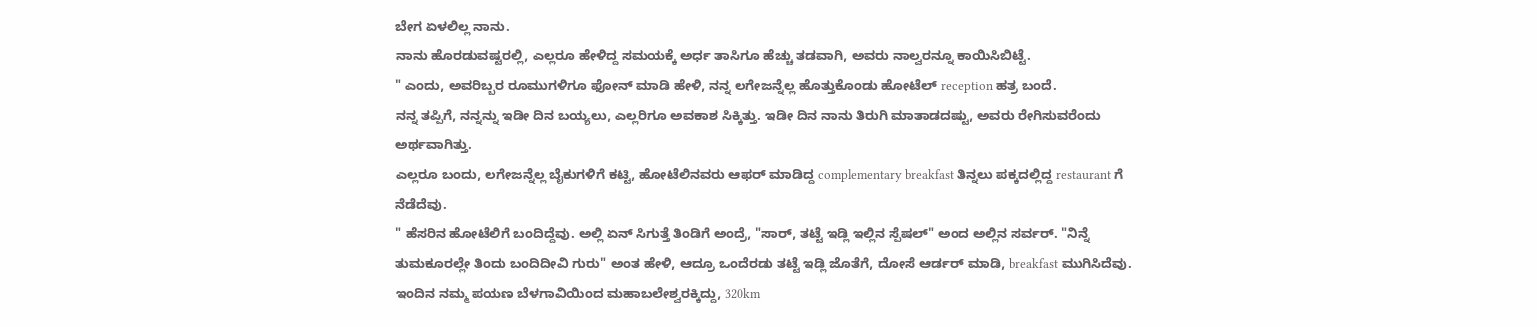ಬೇಗ ಏಳಲಿಲ್ಲ ನಾನು.
ನಾನು ಹೊರಡುವಷ್ಟರಲ್ಲಿ, ಎಲ್ಲರೂ ಹೇಳಿದ್ದ ಸಮಯಕ್ಕೆ ಅರ್ಧ ತಾಸಿಗೂ ಹೆಚ್ಚು ತಡವಾಗಿ, ಅವರು ನಾಲ್ವರನ್ನೂ ಕಾಯಿಸಿಬಿಟ್ಟೆ.
" ಎಂದು, ಅವರಿಬ್ಬರ ರೂಮುಗಳಿಗೂ ಫೋನ್ ಮಾಡಿ ಹೇಳಿ, ನನ್ನ ಲಗೇಜನ್ನೆಲ್ಲ ಹೊತ್ತುಕೊಂಡು ಹೋಟೆಲ್ reception ಹತ್ರ ಬಂದೆ.
ನನ್ನ ತಪ್ಪಿಗೆ, ನನ್ನನ್ನು ಇಡೀ ದಿನ ಬಯ್ಯಲು, ಎಲ್ಲರಿಗೂ ಅವಕಾಶ ಸಿಕ್ಕಿತ್ತು. ಇಡೀ ದಿನ ನಾನು ತಿರುಗಿ ಮಾತಾಡದಷ್ಟು, ಅವರು ರೇಗಿಸುವರೆಂದು ಅರ್ಥವಾಗಿತ್ತು.
ಎಲ್ಲರೂ ಬಂದು, ಲಗೇಜನ್ನೆಲ್ಲ ಬೈಕುಗಳಿಗೆ ಕಟ್ಟಿ, ಹೋಟೆಲಿನವರು ಆಫರ್ ಮಾಡಿದ್ದ complementary breakfast ತಿನ್ನಲು ಪಕ್ಕದಲ್ಲಿದ್ದ restaurant ಗೆ ನೆಡೆದೆವು.
" ಹೆಸರಿನ ಹೋಟೆಲಿಗೆ ಬಂದಿದ್ದೆವು. ಅಲ್ಲಿ ಏನ್ ಸಿಗುತ್ತೆ ತಿಂಡಿಗೆ ಅಂದ್ರೆ, "ಸಾರ್, ತಟ್ಟೆ ಇಡ್ಲಿ ಇಲ್ಲಿನ ಸ್ಪೆಷಲ್" ಅಂದ ಅಲ್ಲಿನ ಸರ್ವರ್. "ನಿನ್ನೆ ತುಮಕೂರಲ್ಲೇ ತಿಂದು ಬಂದಿದೀವಿ ಗುರು" ಅಂತ ಹೇಳಿ, ಆದ್ರೂ ಒಂದೆರಡು ತಟ್ಟೆ ಇಡ್ಲಿ ಜೊತೆಗೆ, ದೋಸೆ ಆರ್ಡರ್ ಮಾಡಿ, breakfast ಮುಗಿಸಿದೆವು.
ಇಂದಿನ ನಮ್ಮ ಪಯಣ ಬೆಳಗಾವಿಯಿಂದ ಮಹಾಬಲೇಶ್ವರಕ್ಕಿದ್ದು, 320km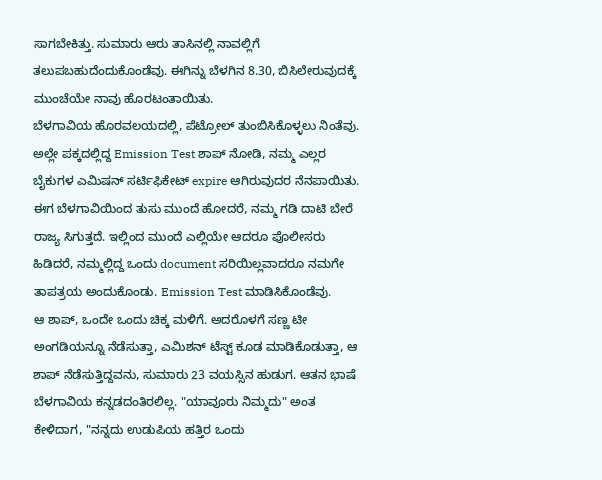ಸಾಗಬೇಕಿತ್ತು. ಸುಮಾರು ಆರು ತಾಸಿನಲ್ಲಿ ನಾವಲ್ಲಿಗೆ ತಲುಪಬಹುದೆಂದುಕೊಂಡೆವು. ಈಗಿನ್ನು ಬೆಳಗಿನ 8.30, ಬಿಸಿಲೇರುವುದಕ್ಕೆ ಮುಂಚೆಯೇ ನಾವು ಹೊರಟಂತಾಯಿತು.
ಬೆಳಗಾವಿಯ ಹೊರವಲಯದಲ್ಲಿ, ಪೆಟ್ರೋಲ್ ತುಂಬಿಸಿಕೊಳ್ಳಲು ನಿಂತೆವು. ಅಲ್ಲೇ ಪಕ್ಕದಲ್ಲಿದ್ದ Emission Test ಶಾಪ್ ನೋಡಿ, ನಮ್ಮ ಎಲ್ಲರ ಬೈಕುಗಳ ಎಮಿಷನ್ ಸರ್ಟಿಫಿಕೇಟ್ expire ಆಗಿರುವುದರ ನೆನಪಾಯಿತು. ಈಗ ಬೆಳಗಾವಿಯಿಂದ ತುಸು ಮುಂದೆ ಹೋದರೆ, ನಮ್ಮ ಗಡಿ ದಾಟಿ ಬೇರೆ ರಾಜ್ಯ ಸಿಗುತ್ತದೆ. ಇಲ್ಲಿಂದ ಮುಂದೆ ಎಲ್ಲಿಯೇ ಆದರೂ ಪೊಲೀಸರು ಹಿಡಿದರೆ, ನಮ್ಮಲ್ಲಿದ್ದ ಒಂದು document ಸರಿಯಿಲ್ಲವಾದರೂ ನಮಗೇ ತಾಪತ್ರಯ ಅಂದುಕೊಂಡು. Emission Test ಮಾಡಿಸಿಕೊಂಡೆವು.
ಆ ಶಾಪ್, ಒಂದೇ ಒಂದು ಚಿಕ್ಕ ಮಳಿಗೆ. ಅದರೊಳಗೆ ಸಣ್ಣ ಟೀ ಅಂಗಡಿಯನ್ನೂ ನೆಡೆಸುತ್ತಾ, ಎಮಿಶನ್ ಟೆಸ್ಟ್ ಕೂಡ ಮಾಡಿಕೊಡುತ್ತಾ, ಆ ಶಾಪ್ ನೆಡೆಸುತ್ತಿದ್ದವನು, ಸುಮಾರು 23 ವಯಸ್ಸಿನ ಹುಡುಗ. ಆತನ ಭಾಷೆ ಬೆಳಗಾವಿಯ ಕನ್ನಡದಂತಿರಲಿಲ್ಲ. "ಯಾವೂರು ನಿಮ್ಮದು" ಅಂತ ಕೇಳಿದಾಗ, "ನನ್ನದು ಉಡುಪಿಯ ಹತ್ತಿರ ಒಂದು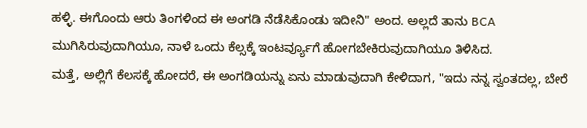ಹಳ್ಳಿ. ಈಗೊಂದು ಆರು ತಿಂಗಳಿಂದ ಈ ಅಂಗಡಿ ನೆಡೆಸಿಕೊಂಡು ಇದೀನಿ" ಅಂದ. ಅಲ್ಲದೆ ತಾನು BCA ಮುಗಿಸಿರುವುದಾಗಿಯೂ, ನಾಳೆ ಒಂದು ಕೆಲ್ಸಕ್ಕೆ ಇಂಟರ್ವ್ಯೂಗೆ ಹೋಗಬೇಕಿರುವುದಾಗಿಯೂ ತಿಳಿಸಿದ.
ಮತ್ತೆ, ಅಲ್ಲಿಗೆ ಕೆಲಸಕ್ಕೆ ಹೋದರೆ, ಈ ಅಂಗಡಿಯನ್ನು ಏನು ಮಾಡುವುದಾಗಿ ಕೇಳಿದಾಗ, "ಇದು ನನ್ನ ಸ್ವಂತದಲ್ಲ, ಬೇರೆ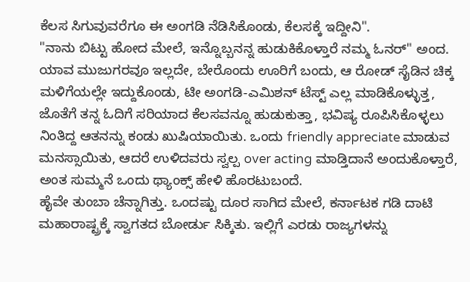ಕೆಲಸ ಸಿಗುವುವರೆಗೂ ಈ ಅಂಗಡಿ ನೆಡಿಸಿಕೊಂಡು, ಕೆಲಸಕ್ಕೆ ಇದ್ದೀನಿ".
"ನಾನು ಬಿಟ್ಟು ಹೋದ ಮೇಲೆ, ಇನ್ನೊಬ್ಬನನ್ನ ಹುಡುಕಿಕೊಳ್ತಾರೆ ನಮ್ಮ ಓನರ್" ಅಂದ.
ಯಾವ ಮುಜುಗರವೂ ಇಲ್ಲದೇ, ಬೇರೊಂದು ಊರಿಗೆ ಬಂದು, ಆ ರೋಡ್ ಸೈಡಿನ ಚಿಕ್ಕ ಮಳಿಗೆಯಲ್ಲೇ ಇದ್ದುಕೊಂಡು, ಟೀ ಅಂಗಡಿ-ಎಮಿಶನ್ ಟೆಸ್ಟ್ ಎಲ್ಲ ಮಾಡಿಕೊಳ್ಳುತ್ತ, ಜೊತೆಗೆ ತನ್ನ ಓದಿಗೆ ಸರಿಯಾದ ಕೆಲಸವನ್ನೂ ಹುಡುಕುತ್ತಾ, ಭವಿಷ್ಯ ರೂಪಿಸಿಕೊಳ್ಳಲು ನಿಂತಿದ್ದ ಆತನನ್ನು ಕಂಡು ಖುಷಿಯಾಯಿತು. ಒಂದು friendly appreciate ಮಾಡುವ ಮನಸ್ಸಾಯಿತು, ಆದರೆ ಉಳಿದವರು ಸ್ವಲ್ಪ over acting ಮಾಡ್ತಿದಾನೆ ಅಂದುಕೊಳ್ತಾರೆ, ಅಂತ ಸುಮ್ಮನೆ ಒಂದು ಥ್ಯಾಂಕ್ಸ್ ಹೇಳಿ ಹೊರಟುಬಂದೆ.
ಹೈವೇ ತುಂಬಾ ಚೆನ್ನಾಗಿತ್ತು. ಒಂದಷ್ಟು ದೂರ ಸಾಗಿದ ಮೇಲೆ, ಕರ್ನಾಟಕ ಗಡಿ ದಾಟಿ ಮಹಾರಾಷ್ಟ್ರಕ್ಕೆ ಸ್ವಾಗತದ ಬೋರ್ಡು ಸಿಕ್ಕಿತು. ಇಲ್ಲಿಗೆ ಎರಡು ರಾಜ್ಯಗಳನ್ನು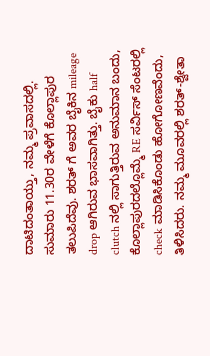ದಾಟಿದಂತಾಯ್ತು, ನಮ್ಮ ಪ್ರವಾಸದಲ್ಲಿ.
ಸುಮಾರು 11.30ರ ವೇಳೆಗೆ ಕೊಲ್ಲಾಪುರ ತಲುಪಿದೆವು. ಶರತ್ ಗೆ ಅವರ ಬೈಕಿನ mileage drop ಆಗಿರುವ ಭಾಸವಾಗಿತ್ತು. ಬೈಕು half clutch ನಲ್ಲಿ ಸಾಗುತ್ತಿರುವ ಅನುಮಾನ ಬಂದು, ಕೊಲ್ಲಾಪುರದಲ್ಲೊಮ್ಮೆ RE ಸರ್ವಿಸ್ ಸೆಂಟರಲ್ಲಿ check ಮಾಡಿಸಿಕೊಂಡು ಹೋಗೋಣವೆಂದು, ತಿಳಿಸಿದರು. ನಮ್ಮ ಮೂವರಲ್ಲಿ ಶರತ್-ಶ್ವೇತಾ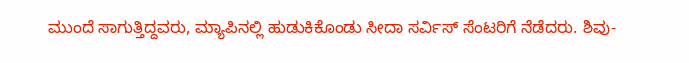ಮುಂದೆ ಸಾಗುತ್ತಿದ್ದವರು, ಮ್ಯಾಪಿನಲ್ಲಿ ಹುಡುಕಿಕೊಂಡು ಸೀದಾ ಸರ್ವಿಸ್ ಸೆಂಟರಿಗೆ ನೆಡೆದರು. ಶಿವು-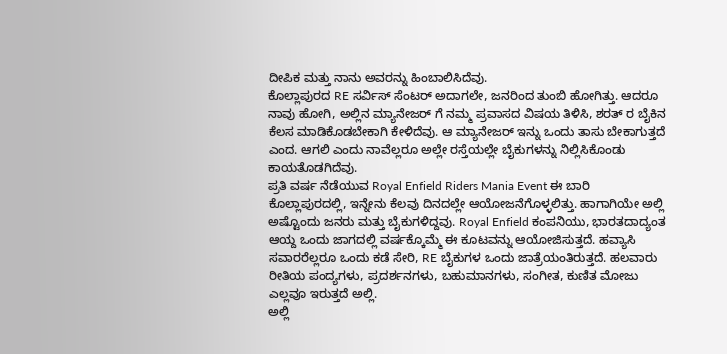ದೀಪಿಕ ಮತ್ತು ನಾನು ಅವರನ್ನು ಹಿಂಬಾಲಿಸಿದೆವು.
ಕೊಲ್ಲಾಪುರದ RE ಸರ್ವಿಸ್ ಸೆಂಟರ್ ಅದಾಗಲೇ, ಜನರಿಂದ ತುಂಬಿ ಹೋಗಿತ್ತು. ಆದರೂ ನಾವು ಹೋಗಿ, ಅಲ್ಲಿನ ಮ್ಯಾನೇಜರ್ ಗೆ ನಮ್ಮ ಪ್ರವಾಸದ ವಿಷಯ ತಿಳಿಸಿ, ಶರತ್ ರ ಬೈಕಿನ ಕೆಲಸ ಮಾಡಿಕೊಡಬೇಕಾಗಿ ಕೇಳಿದೆವು. ಆ ಮ್ಯಾನೇಜರ್ ಇನ್ನು ಒಂದು ತಾಸು ಬೇಕಾಗುತ್ತದೆ ಎಂದ. ಆಗಲಿ ಎಂದು ನಾವೆಲ್ಲರೂ ಅಲ್ಲೇ ರಸ್ತೆಯಲ್ಲೇ ಬೈಕುಗಳನ್ನು ನಿಲ್ಲಿಸಿಕೊಂಡು ಕಾಯತೊಡಗಿದೆವು.
ಪ್ರತಿ ವರ್ಷ ನೆಡೆಯುವ Royal Enfield Riders Mania Event ಈ ಬಾರಿ ಕೊಲ್ಲಾಪುರದಲ್ಲಿ, ಇನ್ನೇನು ಕೆಲವು ದಿನದಲ್ಲೇ ಆಯೋಜನೆಗೊಳ್ಳಲಿತ್ತು. ಹಾಗಾಗಿಯೇ ಅಲ್ಲಿ ಅಷ್ಟೊಂದು ಜನರು ಮತ್ತು ಬೈಕುಗಳಿದ್ದವು. Royal Enfield ಕಂಪನಿಯು, ಭಾರತದಾದ್ಯಂತ ಆಯ್ದ ಒಂದು ಜಾಗದಲ್ಲಿ ವರ್ಷಕ್ಕೊಮ್ಮೆ ಈ ಕೂಟವನ್ನು ಆಯೋಜಿಸುತ್ತದೆ. ಹವ್ಯಾಸಿ ಸವಾರರೆಲ್ಲರೂ ಒಂದು ಕಡೆ ಸೇರಿ, RE ಬೈಕುಗಳ ಒಂದು ಜಾತ್ರೆಯಂತಿರುತ್ತದೆ. ಹಲವಾರು ರೀತಿಯ ಪಂದ್ಯಗಳು, ಪ್ರದರ್ಶನಗಳು, ಬಹುಮಾನಗಳು, ಸಂಗೀತ, ಕುಣಿತ ಮೋಜು ಎಲ್ಲವೂ ಇರುತ್ತದೆ ಅಲ್ಲಿ.
ಅಲ್ಲಿ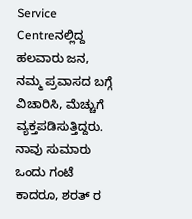Service Centreನಲ್ಲಿದ್ದ ಹಲವಾರು ಜನ, ನಮ್ಮ ಪ್ರವಾಸದ ಬಗ್ಗೆ ವಿಚಾರಿಸಿ, ಮೆಚ್ಚುಗೆ ವ್ಯಕ್ತಪಡಿಸುತ್ತಿದ್ದರು.
ನಾವು ಸುಮಾರು ಒಂದು ಗಂಟೆ ಕಾದರೂ, ಶರತ್ ರ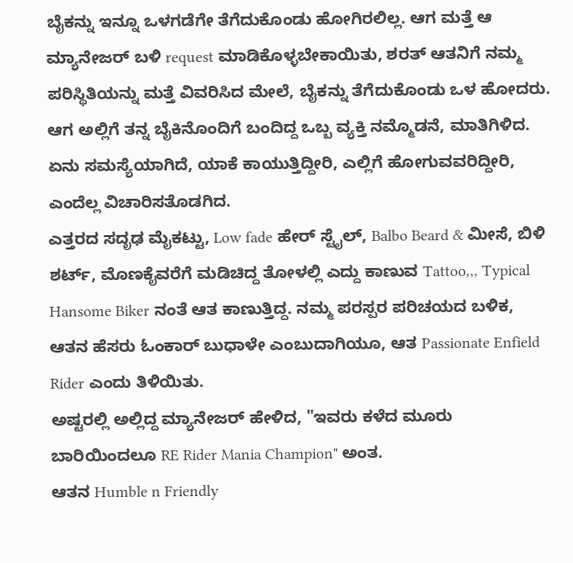ಬೈಕನ್ನು ಇನ್ನೂ ಒಳಗಡೆಗೇ ತೆಗೆದುಕೊಂಡು ಹೋಗಿರಲಿಲ್ಲ. ಆಗ ಮತ್ತೆ ಆ ಮ್ಯಾನೇಜರ್ ಬಳಿ request ಮಾಡಿಕೊಳ್ಳಬೇಕಾಯಿತು, ಶರತ್ ಆತನಿಗೆ ನಮ್ಮ ಪರಿಸ್ಥಿತಿಯನ್ನು ಮತ್ತೆ ವಿವರಿಸಿದ ಮೇಲೆ, ಬೈಕನ್ನು ತೆಗೆದುಕೊಂಡು ಒಳ ಹೋದರು.
ಆಗ ಅಲ್ಲಿಗೆ ತನ್ನ ಬೈಕಿನೊಂದಿಗೆ ಬಂದಿದ್ದ ಒಬ್ಬ ವ್ಯಕ್ತಿ ನಮ್ಮೊಡನೆ, ಮಾತಿಗಿಳಿದ. ಏನು ಸಮಸ್ಯೆಯಾಗಿದೆ, ಯಾಕೆ ಕಾಯುತ್ತಿದ್ದೀರಿ, ಎಲ್ಲಿಗೆ ಹೋಗುವವರಿದ್ದೀರಿ, ಎಂದೆಲ್ಲ ವಿಚಾರಿಸತೊಡಗಿದ.
ಎತ್ತರದ ಸದೃಢ ಮೈಕಟ್ಟು, Low fade ಹೇರ್ ಸ್ಟೈಲ್, Balbo Beard & ಮೀಸೆ, ಬಿಳಿ ಶರ್ಟ್, ಮೊಣಕೈವರೆಗೆ ಮಡಿಚಿದ್ದ ತೋಳಲ್ಲಿ ಎದ್ದು ಕಾಣುವ Tattoo,,, Typical Hansome Biker ನಂತೆ ಆತ ಕಾಣುತ್ತಿದ್ದ. ನಮ್ಮ ಪರಸ್ಪರ ಪರಿಚಯದ ಬಳಿಕ, ಆತನ ಹೆಸರು ಓಂಕಾರ್ ಬುಧಾಳೇ ಎಂಬುದಾಗಿಯೂ, ಆತ Passionate Enfield Rider ಎಂದು ತಿಳಿಯಿತು.
ಅಷ್ಟರಲ್ಲಿ ಅಲ್ಲಿದ್ದ ಮ್ಯಾನೇಜರ್ ಹೇಳಿದ, "ಇವರು ಕಳೆದ ಮೂರು ಬಾರಿಯಿಂದಲೂ RE Rider Mania Champion" ಅಂತ.
ಆತನ Humble n Friendly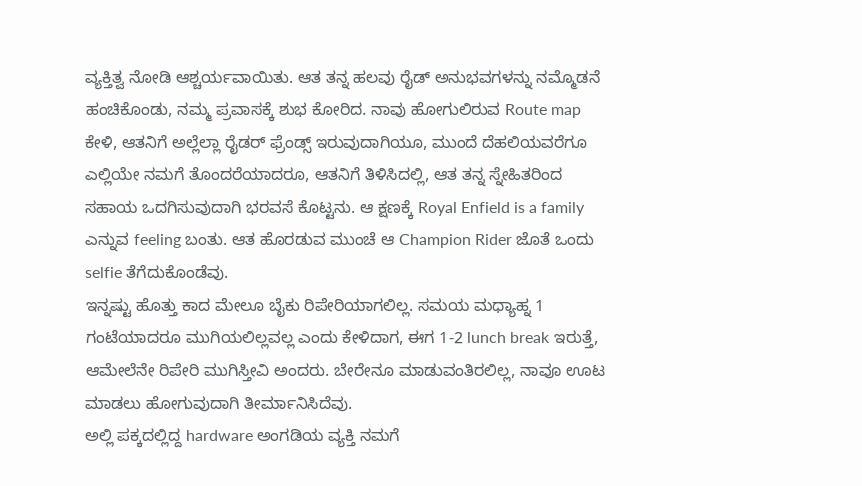ವ್ಯಕ್ತಿತ್ವ ನೋಡಿ ಆಶ್ಚರ್ಯವಾಯಿತು. ಆತ ತನ್ನ ಹಲವು ರೈಡ್ ಅನುಭವಗಳನ್ನು ನಮ್ಮೊಡನೆ ಹಂಚಿಕೊಂಡು, ನಮ್ಮ ಪ್ರವಾಸಕ್ಕೆ ಶುಭ ಕೋರಿದ. ನಾವು ಹೋಗುಲಿರುವ Route map ಕೇಳಿ, ಆತನಿಗೆ ಅಲ್ಲೆಲ್ಲಾ ರೈಡರ್ ಫ್ರೆಂಡ್ಸ್ ಇರುವುದಾಗಿಯೂ, ಮುಂದೆ ದೆಹಲಿಯವರೆಗೂ ಎಲ್ಲಿಯೇ ನಮಗೆ ತೊಂದರೆಯಾದರೂ, ಆತನಿಗೆ ತಿಳಿಸಿದಲ್ಲಿ, ಆತ ತನ್ನ ಸ್ನೇಹಿತರಿಂದ ಸಹಾಯ ಒದಗಿಸುವುದಾಗಿ ಭರವಸೆ ಕೊಟ್ಟನು. ಆ ಕ್ಷಣಕ್ಕೆ Royal Enfield is a family ಎನ್ನುವ feeling ಬಂತು. ಆತ ಹೊರಡುವ ಮುಂಚೆ ಆ Champion Rider ಜೊತೆ ಒಂದು selfie ತೆಗೆದುಕೊಂಡೆವು.
ಇನ್ನಷ್ಟು ಹೊತ್ತು ಕಾದ ಮೇಲೂ ಬೈಕು ರಿಪೇರಿಯಾಗಲಿಲ್ಲ. ಸಮಯ ಮಧ್ಯಾಹ್ನ 1 ಗಂಟೆಯಾದರೂ ಮುಗಿಯಲಿಲ್ಲವಲ್ಲ ಎಂದು ಕೇಳಿದಾಗ, ಈಗ 1-2 lunch break ಇರುತ್ತೆ, ಆಮೇಲೆನೇ ರಿಪೇರಿ ಮುಗಿಸ್ತೀವಿ ಅಂದರು. ಬೇರೇನೂ ಮಾಡುವಂತಿರಲಿಲ್ಲ, ನಾವೂ ಊಟ ಮಾಡಲು ಹೋಗುವುದಾಗಿ ತೀರ್ಮಾನಿಸಿದೆವು.
ಅಲ್ಲಿ ಪಕ್ಕದಲ್ಲಿದ್ದ hardware ಅಂಗಡಿಯ ವ್ಯಕ್ತಿ ನಮಗೆ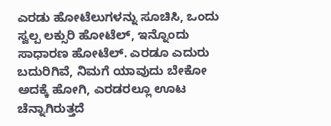ಎರಡು ಹೋಟೆಲುಗಳನ್ನು ಸೂಚಿಸಿ, ಒಂದು ಸ್ವಲ್ಪ ಲಕ್ಸುರಿ ಹೋಟೆಲ್, ಇನ್ನೊಂದು ಸಾಧಾರಣ ಹೋಟೆಲ್. ಎರಡೂ ಎದುರು ಬದುರಿಗಿವೆ, ನಿಮಗೆ ಯಾವುದು ಬೇಕೋ ಅದಕ್ಕೆ ಹೋಗಿ, ಎರಡರಲ್ಲೂ ಊಟ ಚೆನ್ನಾಗಿರುತ್ತದೆ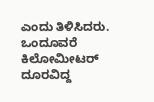ಎಂದು ತಿಳಿಸಿದರು.
ಒಂದೂವರೆ ಕಿಲೋಮೀಟರ್ ದೂರವಿದ್ದ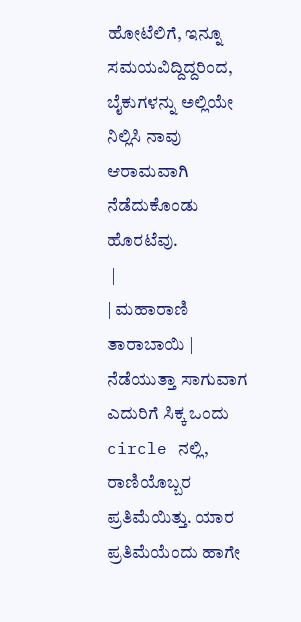ಹೋಟೆಲಿಗೆ, ಇನ್ನೂ ಸಮಯವಿದ್ದಿದ್ದರಿಂದ, ಬೈಕುಗಳನ್ನು ಅಲ್ಲಿಯೇ ನಿಲ್ಲಿಸಿ ನಾವು ಆರಾಮವಾಗಿ ನೆಡೆದುಕೊಂಡು ಹೊರಟೆವು.
 |
| ಮಹಾರಾಣಿ ತಾರಾಬಾಯಿ |
ನೆಡೆಯುತ್ತಾ ಸಾಗುವಾಗ ಎದುರಿಗೆ ಸಿಕ್ಕ ಒಂದು circle ನಲ್ಲಿ, ರಾಣಿಯೊಬ್ಬರ ಪ್ರತಿಮೆಯಿತ್ತು. ಯಾರ ಪ್ರತಿಮೆಯೆಂದು ಹಾಗೇ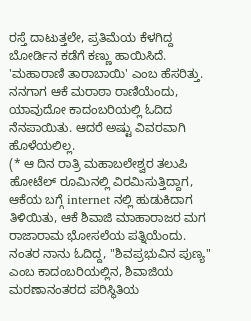ರಸ್ತೆ ದಾಟುತ್ತಲೇ, ಪ್ರತಿಮೆಯ ಕೆಳಗಿದ್ದ ಬೋರ್ಡಿನ ಕಡೆಗೆ ಕಣ್ಣು ಹಾಯಿಸಿದೆ. 'ಮಹಾರಾಣಿ ತಾರಾಬಾಯಿ' ಎಂಬ ಹೆಸರಿತ್ತು. ನನಗಾಗ ಆಕೆ ಮರಾಠಾ ರಾಣಿಯೆಂದು, ಯಾವುದೋ ಕಾದಂಬರಿಯಲ್ಲಿ ಓದಿದ ನೆನಪಾಯಿತು. ಆದರೆ ಅಷ್ಟು ವಿವರವಾಗಿ ಹೊಳೆಯಲಿಲ್ಲ.
(* ಆ ದಿನ ರಾತ್ರಿ ಮಹಾಬಲೇಶ್ವರ ತಲುಪಿ ಹೋಟೆಲ್ ರೂಮಿನಲ್ಲಿ ವಿರಮಿಸುತ್ತಿದ್ದಾಗ, ಆಕೆಯ ಬಗ್ಗೆ internet ನಲ್ಲಿ ಹುಡುಕಿದಾಗ ತಿಳಿಯಿತು, ಆಕೆ ಶಿವಾಜಿ ಮಾಹಾರಾಜರ ಮಗ ರಾಜಾರಾಮ ಭೋಸಲೆಯ ಪತ್ನಿಯೆಂದು. ನಂತರ ನಾನು ಓದಿದ್ದ, "ಶಿವಪ್ರಭುವಿನ ಪುಣ್ಯ" ಎಂಬ ಕಾದಂಬರಿಯಲ್ಲಿನ, ಶಿವಾಜಿಯ ಮರಣಾನಂತರದ ಪರಿಸ್ಥಿತಿಯ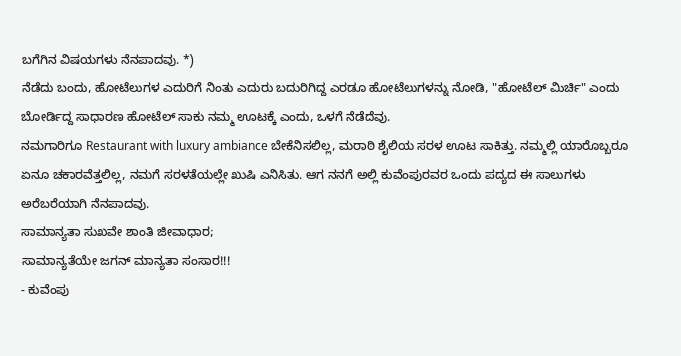ಬಗೆಗಿನ ವಿಷಯಗಳು ನೆನಪಾದವು. *)
ನೆಡೆದು ಬಂದು, ಹೋಟೆಲುಗಳ ಎದುರಿಗೆ ನಿಂತು ಎದುರು ಬದುರಿಗಿದ್ದ ಎರಡೂ ಹೋಟೆಲುಗಳನ್ನು ನೋಡಿ, "ಹೋಟೆಲ್ ಮಿರ್ಚಿ" ಎಂದು ಬೋರ್ಡಿದ್ದ ಸಾಧಾರಣ ಹೋಟೆಲ್ ಸಾಕು ನಮ್ಮ ಊಟಕ್ಕೆ ಎಂದು, ಒಳಗೆ ನೆಡೆದೆವು.
ನಮಗಾರಿಗೂ Restaurant with luxury ambiance ಬೇಕೆನಿಸಲಿಲ್ಲ, ಮರಾಠಿ ಶೈಲಿಯ ಸರಳ ಊಟ ಸಾಕಿತ್ತು. ನಮ್ಮಲ್ಲಿ ಯಾರೊಬ್ಬರೂ ಏನೂ ಚಕಾರವೆತ್ತಲಿಲ್ಲ, ನಮಗೆ ಸರಳತೆಯಲ್ಲೇ ಖುಷಿ ಎನಿಸಿತು. ಆಗ ನನಗೆ ಅಲ್ಲಿ ಕುವೆಂಪುರವರ ಒಂದು ಪದ್ಯದ ಈ ಸಾಲುಗಳು ಅರೆಬರೆಯಾಗಿ ನೆನಪಾದವು.
ಸಾಮಾನ್ಯತಾ ಸುಖವೇ ಶಾಂತಿ ಜೀವಾಧಾರ;
ಸಾಮಾನ್ಯತೆಯೇ ಜಗನ್ ಮಾನ್ಯತಾ ಸಂಸಾರ!!!
- ಕುವೆಂಪು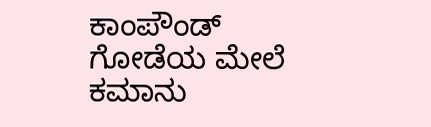ಕಾಂಪೌಂಡ್ ಗೋಡೆಯ ಮೇಲೆ ಕಮಾನು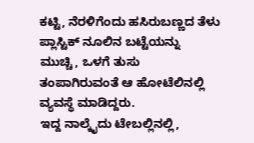ಕಟ್ಟಿ, ನೆರಳಿಗೆಂದು ಹಸಿರುಬಣ್ಣದ ತೆಳು ಪ್ಲಾಸ್ಟಿಕ್ ನೂಲಿನ ಬಟ್ಟೆಯನ್ನು ಮುಚ್ಚಿ, ಒಳಗೆ ತುಸು ತಂಪಾಗಿರುವಂತೆ ಆ ಹೋಟೆಲಿನಲ್ಲಿ ವ್ಯವಸ್ಥೆ ಮಾಡಿದ್ದರು.
ಇದ್ದ ನಾಲ್ಕೈದು ಟೇಬಲ್ಲಿನಲ್ಲಿ,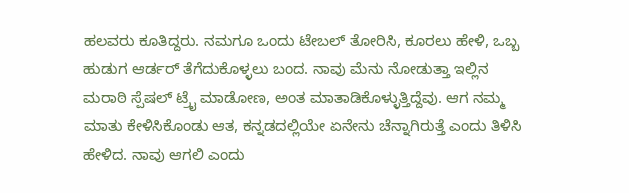ಹಲವರು ಕೂತಿದ್ದರು. ನಮಗೂ ಒಂದು ಟೇಬಲ್ ತೋರಿಸಿ, ಕೂರಲು ಹೇಳಿ, ಒಬ್ಬ ಹುಡುಗ ಆರ್ಡರ್ ತೆಗೆದುಕೊಳ್ಳಲು ಬಂದ. ನಾವು ಮೆನು ನೋಡುತ್ತಾ ಇಲ್ಲಿನ ಮರಾಠಿ ಸ್ಪೆಷಲ್ ಟ್ರೈ ಮಾಡೋಣ, ಅಂತ ಮಾತಾಡಿಕೊಳ್ಳುತ್ತಿದ್ದೆವು. ಆಗ ನಮ್ಮ ಮಾತು ಕೇಳಿಸಿಕೊಂಡು ಆತ, ಕನ್ನಡದಲ್ಲಿಯೇ ಏನೇನು ಚೆನ್ನಾಗಿರುತ್ತೆ ಎಂದು ತಿಳಿಸಿ ಹೇಳಿದ. ನಾವು ಆಗಲಿ ಎಂದು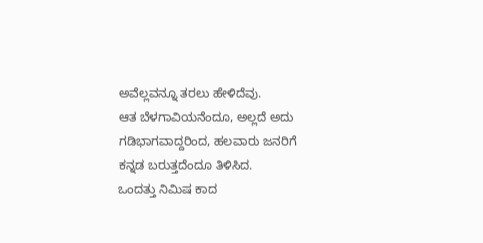ಅವೆಲ್ಲವನ್ನೂ ತರಲು ಹೇಳಿದೆವು.
ಆತ ಬೆಳಗಾವಿಯನೆಂದೂ, ಅಲ್ಲದೆ ಅದು ಗಡಿಭಾಗವಾದ್ದರಿಂದ, ಹಲವಾರು ಜನರಿಗೆ ಕನ್ನಡ ಬರುತ್ತದೆಂದೂ ತಿಳಿಸಿದ.
ಒಂದತ್ತು ನಿಮಿಷ ಕಾದ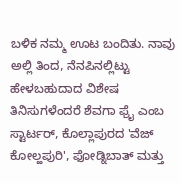ಬಳಿಕ ನಮ್ಮ ಊಟ ಬಂದಿತು. ನಾವು ಅಲ್ಲಿ ತಿಂದ, ನೆನಪಿನಲ್ಲಿಟ್ಟು ಹೇಳಬಹುದಾದ ವಿಶೇಷ ತಿನಿಸುಗಳೆಂದರೆ ಶೆವಗಾ ಫ್ರೈ ಎಂಬ ಸ್ಟಾರ್ಟರ್, ಕೊಲ್ಲಾಪುರದ 'ವೆಜ್ ಕೋಲ್ಹಪುರಿ', ಫೋಡ್ನಿಬಾತ್ ಮತ್ತು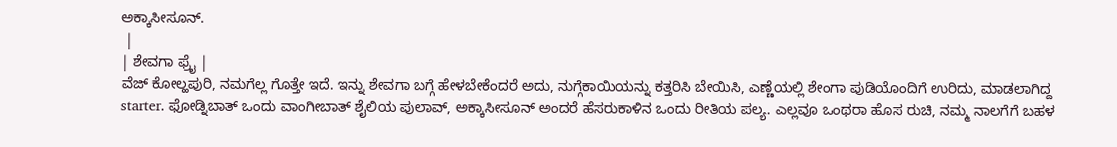ಅಕ್ಕಾಸೀಸೂನ್.
 |
| ಶೇವಗಾ ಫ್ರೈ |
ವೆಜ್ ಕೋಲ್ಹಪುರಿ, ನಮಗೆಲ್ಲ ಗೊತ್ತೇ ಇದೆ. ಇನ್ನು ಶೇವಗಾ ಬಗ್ಗೆ ಹೇಳಬೇಕೆಂದರೆ ಅದು, ನುಗ್ಗೆಕಾಯಿಯನ್ನು ಕತ್ತರಿಸಿ ಬೇಯಿಸಿ, ಎಣ್ಣೆಯಲ್ಲಿ ಶೇಂಗಾ ಪುಡಿಯೊಂದಿಗೆ ಉರಿದು, ಮಾಡಲಾಗಿದ್ದ starter. ಫೋಡ್ನಿಬಾತ್ ಒಂದು ವಾಂಗೀಬಾತ್ ಶೈಲಿಯ ಪುಲಾವ್, ಅಕ್ಕಾಸೀಸೂನ್ ಅಂದರೆ ಹೆಸರುಕಾಳಿನ ಒಂದು ರೀತಿಯ ಪಲ್ಯ. ಎಲ್ಲವೂ ಒಂಥರಾ ಹೊಸ ರುಚಿ, ನಮ್ಮ ನಾಲಗೆಗೆ ಬಹಳ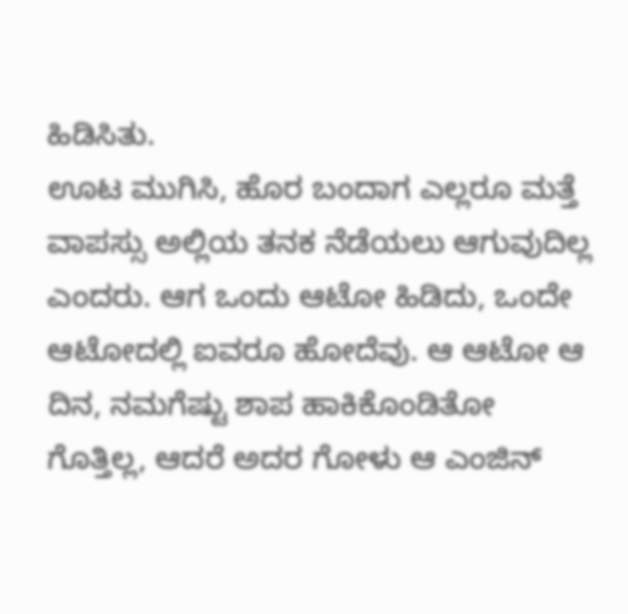ಹಿಡಿಸಿತು.
ಊಟ ಮುಗಿಸಿ, ಹೊರ ಬಂದಾಗ ಎಲ್ಲರೂ ಮತ್ತೆ ವಾಪಸ್ಸು ಅಲ್ಲಿಯ ತನಕ ನೆಡೆಯಲು ಆಗುವುದಿಲ್ಲ ಎಂದರು. ಆಗ ಒಂದು ಆಟೋ ಹಿಡಿದು, ಒಂದೇ ಆಟೋದಲ್ಲಿ ಐವರೂ ಹೋದೆವು. ಆ ಆಟೋ ಆ ದಿನ, ನಮಗೆಷ್ಟು ಶಾಪ ಹಾಕಿಕೊಂಡಿತೋ ಗೊತ್ತಿಲ್ಲ, ಆದರೆ ಅದರ ಗೋಳು ಆ ಎಂಜಿನ್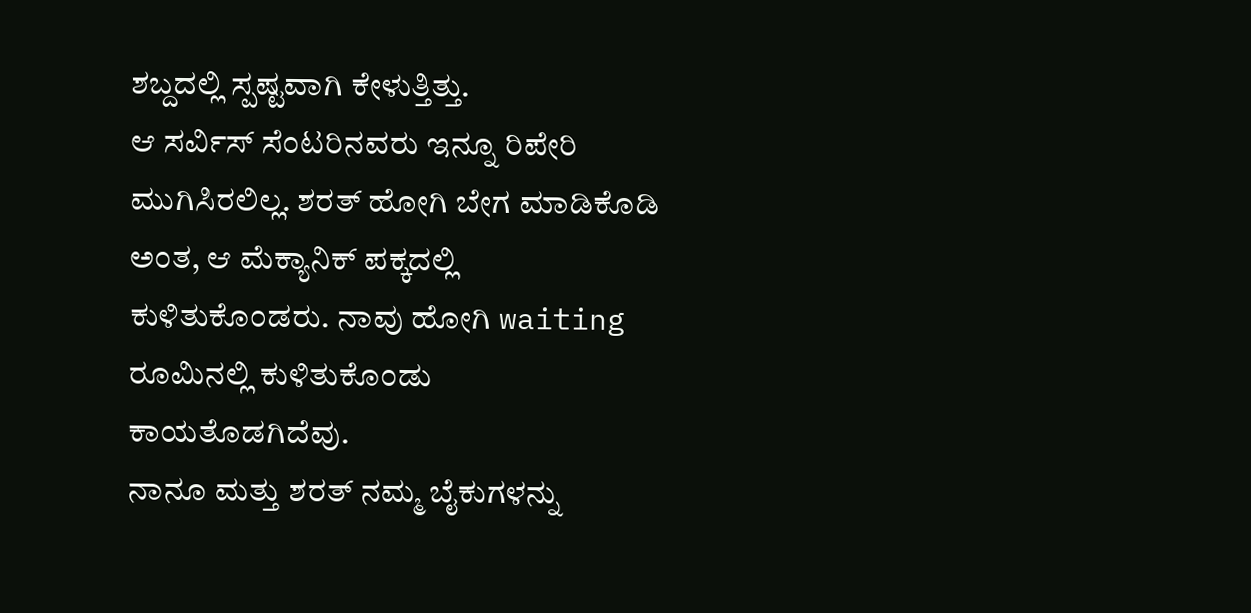ಶಬ್ದದಲ್ಲಿ ಸ್ಪಷ್ಟವಾಗಿ ಕೇಳುತ್ತಿತ್ತು.
ಆ ಸರ್ವಿಸ್ ಸೆಂಟರಿನವರು ಇನ್ನೂ ರಿಪೇರಿ ಮುಗಿಸಿರಲಿಲ್ಲ. ಶರತ್ ಹೋಗಿ ಬೇಗ ಮಾಡಿಕೊಡಿ ಅಂತ, ಆ ಮೆಕ್ಯಾನಿಕ್ ಪಕ್ಕದಲ್ಲಿ ಕುಳಿತುಕೊಂಡರು. ನಾವು ಹೋಗಿ waiting ರೂಮಿನಲ್ಲಿ ಕುಳಿತುಕೊಂಡು ಕಾಯತೊಡಗಿದೆವು.
ನಾನೂ ಮತ್ತು ಶರತ್ ನಮ್ಮ ಬೈಕುಗಳನ್ನು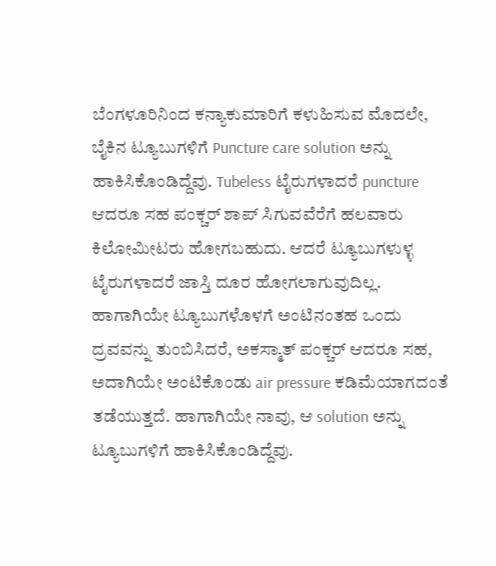ಬೆಂಗಳೂರಿನಿಂದ ಕನ್ಯಾಕುಮಾರಿಗೆ ಕಳುಹಿಸುವ ಮೊದಲೇ, ಬೈಕಿನ ಟ್ಯೂಬುಗಳಿಗೆ Puncture care solution ಅನ್ನು ಹಾಕಿಸಿಕೊಂಡಿದ್ದೆವು. Tubeless ಟೈರುಗಳಾದರೆ puncture ಆದರೂ ಸಹ ಪಂಕ್ಚರ್ ಶಾಪ್ ಸಿಗುವವೆರೆಗೆ ಹಲವಾರು ಕಿಲೋಮೀಟರು ಹೋಗಬಹುದು. ಆದರೆ ಟ್ಯೂಬುಗಳುಳ್ಳ ಟೈರುಗಳಾದರೆ ಜಾಸ್ತಿ ದೂರ ಹೋಗಲಾಗುವುದಿಲ್ಲ. ಹಾಗಾಗಿಯೇ ಟ್ಯೂಬುಗಳೊಳಗೆ ಅಂಟಿನಂತಹ ಒಂದು ದ್ರವವನ್ನು ತುಂಬಿಸಿದರೆ, ಅಕಸ್ಮಾತ್ ಪಂಕ್ಚರ್ ಆದರೂ ಸಹ, ಅದಾಗಿಯೇ ಅಂಟಿಕೊಂಡು air pressure ಕಡಿಮೆಯಾಗದಂತೆ ತಡೆಯುತ್ತದೆ. ಹಾಗಾಗಿಯೇ ನಾವು, ಆ solution ಅನ್ನು ಟ್ಯೂಬುಗಳಿಗೆ ಹಾಕಿಸಿಕೊಂಡಿದ್ದೆವು.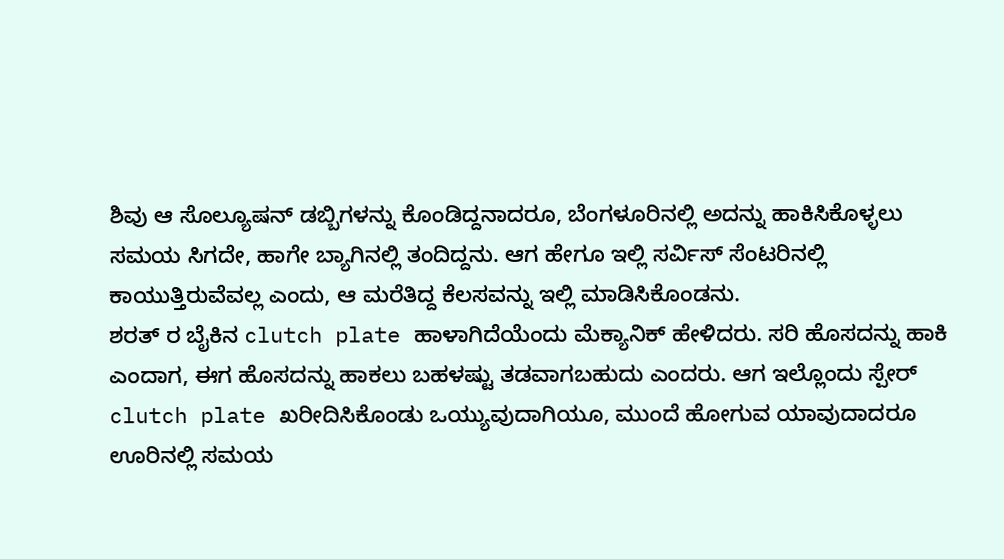ಶಿವು ಆ ಸೊಲ್ಯೂಷನ್ ಡಬ್ಬಿಗಳನ್ನು ಕೊಂಡಿದ್ದನಾದರೂ, ಬೆಂಗಳೂರಿನಲ್ಲಿ ಅದನ್ನು ಹಾಕಿಸಿಕೊಳ್ಳಲು ಸಮಯ ಸಿಗದೇ, ಹಾಗೇ ಬ್ಯಾಗಿನಲ್ಲಿ ತಂದಿದ್ದನು. ಆಗ ಹೇಗೂ ಇಲ್ಲಿ ಸರ್ವಿಸ್ ಸೆಂಟರಿನಲ್ಲಿ ಕಾಯುತ್ತಿರುವೆವಲ್ಲ ಎಂದು, ಆ ಮರೆತಿದ್ದ ಕೆಲಸವನ್ನು ಇಲ್ಲಿ ಮಾಡಿಸಿಕೊಂಡನು.
ಶರತ್ ರ ಬೈಕಿನ clutch plate ಹಾಳಾಗಿದೆಯೆಂದು ಮೆಕ್ಯಾನಿಕ್ ಹೇಳಿದರು. ಸರಿ ಹೊಸದನ್ನು ಹಾಕಿ ಎಂದಾಗ, ಈಗ ಹೊಸದನ್ನು ಹಾಕಲು ಬಹಳಷ್ಟು ತಡವಾಗಬಹುದು ಎಂದರು. ಆಗ ಇಲ್ಲೊಂದು ಸ್ಪೇರ್ clutch plate ಖರೀದಿಸಿಕೊಂಡು ಒಯ್ಯುವುದಾಗಿಯೂ, ಮುಂದೆ ಹೋಗುವ ಯಾವುದಾದರೂ ಊರಿನಲ್ಲಿ ಸಮಯ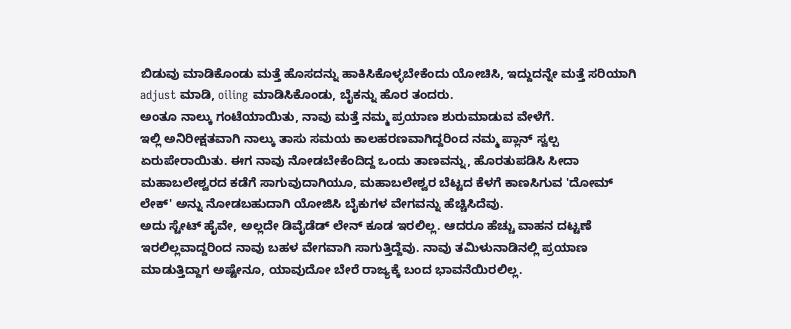ಬಿಡುವು ಮಾಡಿಕೊಂಡು ಮತ್ತೆ ಹೊಸದನ್ನು ಹಾಕಿಸಿಕೊಳ್ಳಬೇಕೆಂದು ಯೋಚಿಸಿ, ಇದ್ದುದನ್ನೇ ಮತ್ತೆ ಸರಿಯಾಗಿ adjust ಮಾಡಿ, oiling ಮಾಡಿಸಿಕೊಂಡು, ಬೈಕನ್ನು ಹೊರ ತಂದರು.
ಅಂತೂ ನಾಲ್ಕು ಗಂಟೆಯಾಯಿತು, ನಾವು ಮತ್ತೆ ನಮ್ಮ ಪ್ರಯಾಣ ಶುರುಮಾಡುವ ವೇಳೆಗೆ.
ಇಲ್ಲಿ ಅನಿರೀಕ್ಷತವಾಗಿ ನಾಲ್ಕು ತಾಸು ಸಮಯ ಕಾಲಹರಣವಾಗಿದ್ದರಿಂದ ನಮ್ಮ ಪ್ಲಾನ್ ಸ್ವಲ್ಪ ಏರುಪೇರಾಯಿತು. ಈಗ ನಾವು ನೋಡಬೇಕೆಂದಿದ್ದ ಒಂದು ತಾಣವನ್ನು, ಹೊರತುಪಡಿಸಿ ಸೀದಾ ಮಹಾಬಲೇಶ್ವರದ ಕಡೆಗೆ ಸಾಗುವುದಾಗಿಯೂ, ಮಹಾಬಲೇಶ್ವರ ಬೆಟ್ಟದ ಕೆಳಗೆ ಕಾಣಸಿಗುವ 'ದೋಮ್ ಲೇಕ್' ಅನ್ನು ನೋಡಬಹುದಾಗಿ ಯೋಜಿಸಿ ಬೈಕುಗಳ ವೇಗವನ್ನು ಹೆಚ್ಚಿಸಿದೆವು.
ಅದು ಸ್ಟೇಟ್ ಹೈವೇ, ಅಲ್ಲದೇ ಡಿವೈಡೆಡ್ ಲೇನ್ ಕೂಡ ಇರಲಿಲ್ಲ. ಆದರೂ ಹೆಚ್ಚು ವಾಹನ ದಟ್ಟಣೆ ಇರಲಿಲ್ಲವಾದ್ದರಿಂದ ನಾವು ಬಹಳ ವೇಗವಾಗಿ ಸಾಗುತ್ತಿದ್ದೆವು. ನಾವು ತಮಿಳುನಾಡಿನಲ್ಲಿ ಪ್ರಯಾಣ ಮಾಡುತ್ತಿದ್ದಾಗ ಅಷ್ಟೇನೂ, ಯಾವುದೋ ಬೇರೆ ರಾಜ್ಯಕ್ಕೆ ಬಂದ ಭಾವನೆಯಿರಲಿಲ್ಲ.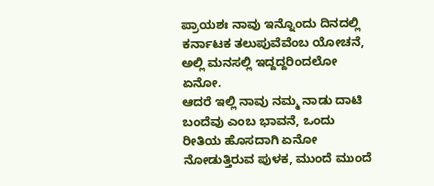ಪ್ರಾಯಶಃ ನಾವು ಇನ್ನೊಂದು ದಿನದಲ್ಲಿ ಕರ್ನಾಟಕ ತಲುಪುವೆವೆಂಬ ಯೋಚನೆ, ಅಲ್ಲಿ ಮನಸಲ್ಲಿ ಇದ್ದದ್ದರಿಂದಲೋ ಏನೋ.
ಆದರೆ ಇಲ್ಲಿ ನಾವು ನಮ್ಮ ನಾಡು ದಾಟಿ ಬಂದೆವು ಎಂಬ ಭಾವನೆ, ಒಂದು ರೀತಿಯ ಹೊಸದಾಗಿ ಏನೋ ನೋಡುತ್ತಿರುವ ಪುಳಕ, ಮುಂದೆ ಮುಂದೆ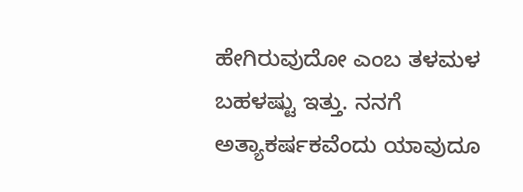ಹೇಗಿರುವುದೋ ಎಂಬ ತಳಮಳ ಬಹಳಷ್ಟು ಇತ್ತು. ನನಗೆ ಅತ್ಯಾಕರ್ಷಕವೆಂದು ಯಾವುದೂ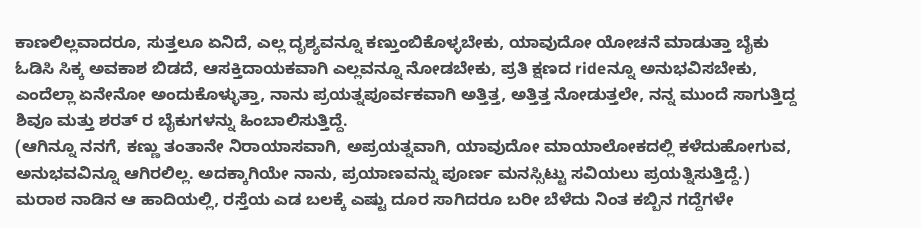ಕಾಣಲಿಲ್ಲವಾದರೂ, ಸುತ್ತಲೂ ಏನಿದೆ, ಎಲ್ಲ ದೃಶ್ಯವನ್ನೂ ಕಣ್ತುಂಬಿಕೊಳ್ಳಬೇಕು, ಯಾವುದೋ ಯೋಚನೆ ಮಾಡುತ್ತಾ ಬೈಕು ಓಡಿಸಿ ಸಿಕ್ಕ ಅವಕಾಶ ಬಿಡದೆ, ಆಸಕ್ತಿದಾಯಕವಾಗಿ ಎಲ್ಲವನ್ನೂ ನೋಡಬೇಕು, ಪ್ರತಿ ಕ್ಷಣದ rideನ್ನೂ ಅನುಭವಿಸಬೇಕು, ಎಂದೆಲ್ಲಾ ಏನೇನೋ ಅಂದುಕೊಳ್ಳುತ್ತಾ, ನಾನು ಪ್ರಯತ್ನಪೂರ್ವಕವಾಗಿ ಅತ್ತಿತ್ತ, ಅತ್ತಿತ್ತ ನೋಡುತ್ತಲೇ, ನನ್ನ ಮುಂದೆ ಸಾಗುತ್ತಿದ್ದ ಶಿವೂ ಮತ್ತು ಶರತ್ ರ ಬೈಕುಗಳನ್ನು ಹಿಂಬಾಲಿಸುತ್ತಿದ್ದೆ.
(ಆಗಿನ್ನೂ ನನಗೆ, ಕಣ್ಣು ತಂತಾನೇ ನಿರಾಯಾಸವಾಗಿ, ಅಪ್ರಯತ್ನವಾಗಿ, ಯಾವುದೋ ಮಾಯಾಲೋಕದಲ್ಲಿ ಕಳೆದುಹೋಗುವ, ಅನುಭವವಿನ್ನೂ ಆಗಿರಲಿಲ್ಲ. ಅದಕ್ಕಾಗಿಯೇ ನಾನು, ಪ್ರಯಾಣವನ್ನು ಪೂರ್ಣ ಮನಸ್ಸಿಟ್ಟು ಸವಿಯಲು ಪ್ರಯತ್ನಿಸುತ್ತಿದ್ದೆ.)
ಮರಾಠ ನಾಡಿನ ಆ ಹಾದಿಯಲ್ಲಿ, ರಸ್ತೆಯ ಎಡ ಬಲಕ್ಕೆ ಎಷ್ಟು ದೂರ ಸಾಗಿದರೂ ಬರೀ ಬೆಳೆದು ನಿಂತ ಕಬ್ಬಿನ ಗದ್ದೆಗಳೇ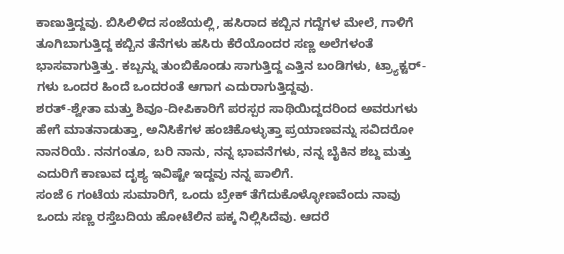ಕಾಣುತ್ತಿದ್ದವು. ಬಿಸಿಲಿಳಿದ ಸಂಜೆಯಲ್ಲಿ, ಹಸಿರಾದ ಕಬ್ಬಿನ ಗದ್ದೆಗಳ ಮೇಲೆ, ಗಾಳಿಗೆ ತೂಗಿಬಾಗುತ್ತಿದ್ದ ಕಬ್ಬಿನ ತೆನೆಗಳು ಹಸಿರು ಕೆರೆಯೊಂದರ ಸಣ್ಣ ಅಲೆಗಳಂತೆ ಭಾಸವಾಗುತ್ತಿತ್ತು. ಕಬ್ಬನ್ನು ತುಂಬಿಕೊಂಡು ಸಾಗುತ್ತಿದ್ದ ಎತ್ತಿನ ಬಂಡಿಗಳು, ಟ್ರ್ಯಾಕ್ಟರ್-ಗಳು ಒಂದರ ಹಿಂದೆ ಒಂದರಂತೆ ಆಗಾಗ ಎದುರಾಗುತ್ತಿದ್ದವು.
ಶರತ್-ಶ್ವೇತಾ ಮತ್ತು ಶಿವೂ-ದೀಪಿಕಾರಿಗೆ ಪರಸ್ಪರ ಸಾಥಿಯಿದ್ದದರಿಂದ ಅವರುಗಳು ಹೇಗೆ ಮಾತನಾಡುತ್ತಾ, ಅನಿಸಿಕೆಗಳ ಹಂಚಿಕೊಳ್ಳುತ್ತಾ ಪ್ರಯಾಣವನ್ನು ಸವಿದರೋ ನಾನರಿಯೆ. ನನಗಂತೂ, ಬರಿ ನಾನು, ನನ್ನ ಭಾವನೆಗಳು, ನನ್ನ ಬೈಕಿನ ಶಬ್ದ ಮತ್ತು ಎದುರಿಗೆ ಕಾಣುವ ದೃಶ್ಯ ಇವಿಷ್ಟೇ ಇದ್ದವು ನನ್ನ ಪಾಲಿಗೆ.
ಸಂಜೆ 6 ಗಂಟೆಯ ಸುಮಾರಿಗೆ, ಒಂದು ಬ್ರೇಕ್ ತೆಗೆದುಕೊಳ್ಳೋಣವೆಂದು ನಾವು ಒಂದು ಸಣ್ಣ ರಸ್ತೆಬದಿಯ ಹೋಟೆಲಿನ ಪಕ್ಕ ನಿಲ್ಲಿಸಿದೆವು. ಆದರೆ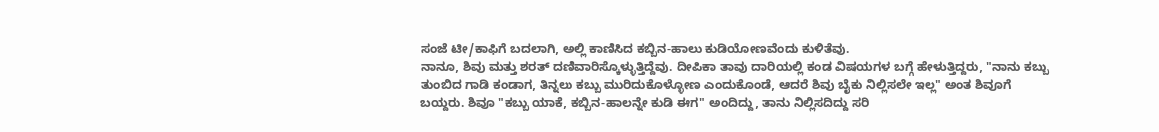ಸಂಜೆ ಟೀ/ಕಾಫಿಗೆ ಬದಲಾಗಿ, ಅಲ್ಲಿ ಕಾಣಿಸಿದ ಕಬ್ಬಿನ-ಹಾಲು ಕುಡಿಯೋಣವೆಂದು ಕುಳಿತೆವು.
ನಾನೂ, ಶಿವು ಮತ್ತು ಶರತ್ ದಣಿವಾರಿಸ್ಕೊಳ್ಳುತ್ತಿದ್ದೆವು. ದೀಪಿಕಾ ತಾವು ದಾರಿಯಲ್ಲಿ ಕಂಡ ವಿಷಯಗಳ ಬಗ್ಗೆ ಹೇಳುತ್ತಿದ್ದರು, "ನಾನು ಕಬ್ಬು ತುಂಬಿದ ಗಾಡಿ ಕಂಡಾಗ, ತಿನ್ನಲು ಕಬ್ಬು ಮುರಿದುಕೊಳ್ಳೋಣ ಎಂದುಕೊಂಡೆ, ಆದರೆ ಶಿವು ಬೈಕು ನಿಲ್ಲಿಸಲೇ ಇಲ್ಲ" ಅಂತ ಶಿವೂಗೆ ಬಯ್ದರು. ಶಿವೂ "ಕಬ್ಬು ಯಾಕೆ, ಕಬ್ಬಿನ-ಹಾಲನ್ನೇ ಕುಡಿ ಈಗ" ಅಂದಿದ್ದು, ತಾನು ನಿಲ್ಲಿಸದಿದ್ದು ಸರಿ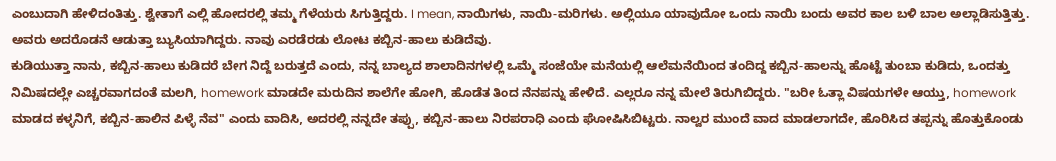ಎಂಬುದಾಗಿ ಹೇಳಿದಂತಿತ್ತು. ಶ್ವೇತಾಗೆ ಎಲ್ಲಿ ಹೋದರಲ್ಲಿ ತಮ್ಮ ಗೆಳೆಯರು ಸಿಗುತ್ತಿದ್ದರು. I mean, ನಾಯಿಗಳು, ನಾಯಿ-ಮರಿಗಳು. ಅಲ್ಲಿಯೂ ಯಾವುದೋ ಒಂದು ನಾಯಿ ಬಂದು ಅವರ ಕಾಲ ಬಳಿ ಬಾಲ ಅಲ್ಲಾಡಿಸುತ್ತಿತ್ತು. ಅವರು ಅದರೊಡನೆ ಆಡುತ್ತಾ ಬ್ಯುಸಿಯಾಗಿದ್ದರು. ನಾವು ಎರಡೆರಡು ಲೋಟ ಕಬ್ಬಿನ-ಹಾಲು ಕುಡಿದೆವು.
ಕುಡಿಯುತ್ತಾ ನಾನು, ಕಬ್ಬಿನ-ಹಾಲು ಕುಡಿದರೆ ಬೇಗ ನಿದ್ದೆ ಬರುತ್ತದೆ ಎಂದು, ನನ್ನ ಬಾಲ್ಯದ ಶಾಲಾದಿನಗಳಲ್ಲಿ ಒಮ್ಮೆ ಸಂಜೆಯೇ ಮನೆಯಲ್ಲಿ ಆಲೆಮನೆಯಿಂದ ತಂದಿದ್ದ ಕಬ್ಬಿನ-ಹಾಲನ್ನು ಹೊಟ್ಟೆ ತುಂಬಾ ಕುಡಿದು, ಒಂದತ್ತು ನಿಮಿಷದಲ್ಲೇ ಎಚ್ಚರವಾಗದಂತೆ ಮಲಗಿ, homework ಮಾಡದೇ ಮರುದಿನ ಶಾಲೆಗೇ ಹೋಗಿ, ಹೊಡೆತ ತಿಂದ ನೆನಪನ್ನು ಹೇಳಿದೆ. ಎಲ್ಲರೂ ನನ್ನ ಮೇಲೆ ತಿರುಗಿಬಿದ್ದರು. "ಬರೀ ಓತ್ಲಾ ವಿಷಯಗಳೇ ಆಯ್ತು, homework ಮಾಡದ ಕಳ್ಳನಿಗೆ, ಕಬ್ಬಿನ-ಹಾಲಿನ ಪಿಳ್ಳೆ ನೆವ" ಎಂದು ವಾದಿಸಿ, ಅದರಲ್ಲಿ ನನ್ನದೇ ತಪ್ಪು, ಕಬ್ಬಿನ-ಹಾಲು ನಿರಪರಾಧಿ ಎಂದು ಘೋಷಿಸಿಬಿಟ್ಟರು. ನಾಲ್ವರ ಮುಂದೆ ವಾದ ಮಾಡಲಾಗದೇ, ಹೊರಿಸಿದ ತಪ್ಪನ್ನು ಹೊತ್ತುಕೊಂಡು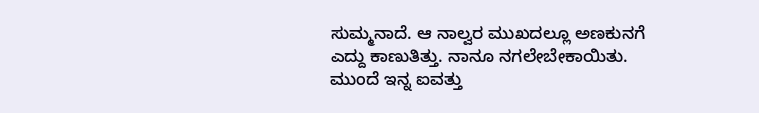ಸುಮ್ಮನಾದೆ. ಆ ನಾಲ್ವರ ಮುಖದಲ್ಲೂ ಅಣಕುನಗೆ ಎದ್ದು ಕಾಣುತಿತ್ತು. ನಾನೂ ನಗಲೇಬೇಕಾಯಿತು.
ಮುಂದೆ ಇನ್ನ ಐವತ್ತು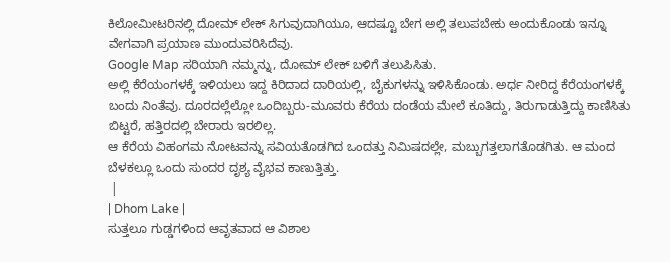ಕಿಲೋಮೀಟರಿನಲ್ಲಿ ದೋಮ್ ಲೇಕ್ ಸಿಗುವುದಾಗಿಯೂ, ಆದಷ್ಟೂ ಬೇಗ ಅಲ್ಲಿ ತಲುಪಬೇಕು ಅಂದುಕೊಂಡು ಇನ್ನೂ ವೇಗವಾಗಿ ಪ್ರಯಾಣ ಮುಂದುವರಿಸಿದೆವು.
Google Map ಸರಿಯಾಗಿ ನಮ್ಮನ್ನು, ದೋಮ್ ಲೇಕ್ ಬಳಿಗೆ ತಲುಪಿಸಿತು.
ಅಲ್ಲಿ ಕೆರೆಯಂಗಳಕ್ಕೆ ಇಳಿಯಲು ಇದ್ದ ಕಿರಿದಾದ ದಾರಿಯಲ್ಲಿ, ಬೈಕುಗಳನ್ನು ಇಳಿಸಿಕೊಂಡು. ಅರ್ಧ ನೀರಿದ್ದ ಕೆರೆಯಂಗಳಕ್ಕೆ ಬಂದು ನಿಂತೆವು. ದೂರದಲ್ಲೆಲ್ಲೋ ಒಂದಿಬ್ಬರು-ಮೂವರು ಕೆರೆಯ ದಂಡೆಯ ಮೇಲೆ ಕೂತಿದ್ದು, ತಿರುಗಾಡುತ್ತಿದ್ದು ಕಾಣಿಸಿತು ಬಿಟ್ಟರೆ, ಹತ್ತಿರದಲ್ಲಿ ಬೇರಾರು ಇರಲಿಲ್ಲ.
ಆ ಕೆರೆಯ ವಿಹಂಗಮ ನೋಟವನ್ನು ಸವಿಯತೊಡಗಿದ ಒಂದತ್ತು ನಿಮಿಷದಲ್ಲೇ, ಮಬ್ಬುಗತ್ತಲಾಗತೊಡಗಿತು. ಆ ಮಂದ ಬೆಳಕಲ್ಲೂ ಒಂದು ಸುಂದರ ದೃಶ್ಯ ವೈಭವ ಕಾಣುತ್ತಿತ್ತು.
 |
| Dhom Lake |
ಸುತ್ತಲೂ ಗುಡ್ಡಗಳಿಂದ ಆವೃತವಾದ ಆ ವಿಶಾಲ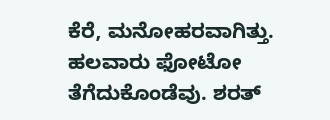ಕೆರೆ, ಮನೋಹರವಾಗಿತ್ತು. ಹಲವಾರು ಫೋಟೋ ತೆಗೆದುಕೊಂಡೆವು. ಶರತ್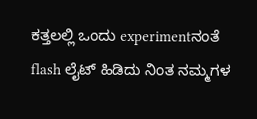ಕತ್ತಲಲ್ಲಿ ಒಂದು experimentನಂತೆ flash ಲೈಟ್ ಹಿಡಿದು ನಿಂತ ನಮ್ಮಗಳ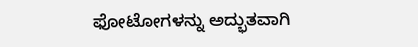ಫೋಟೋಗಳನ್ನು ಅದ್ಭುತವಾಗಿ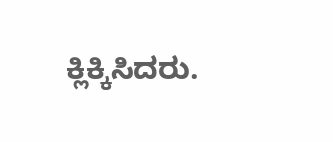ಕ್ಲಿಕ್ಕಿಸಿದರು.